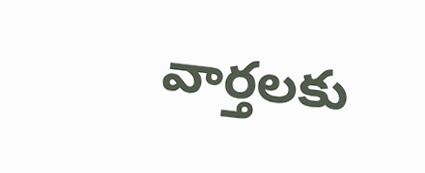వార్తలకు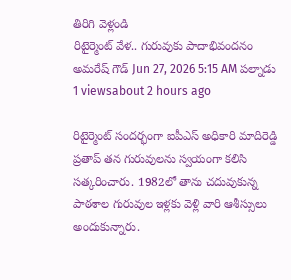తిరిగి వెళ్లండి
రిటైర్మెంట్ వేళ.. గురువుకు పాదాభివందనం
అమరేష్ గౌడ్ Jun 27, 2026 5:15 AM పల్నాడు 1 viewsabout 2 hours ago

రిటైర్మెంట్ సందర్భంగా ఐపీఎస్ అధికారి మాదిరెడ్డి ప్రతాప్ తన గురువులను స్వయంగా కలిసి సత్కరించారు. 1982లో తాను చదువుకున్న పాఠశాల గురువుల ఇళ్లకు వెళ్లి వారి ఆశీస్సులు అందుకున్నారు.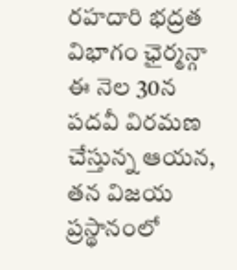రహదారి భద్రత విభాగం ఛైర్మన్గా ఈ నెల 30న పదవీ విరమణ చేస్తున్న ఆయన, తన విజయ ప్రస్థానంలో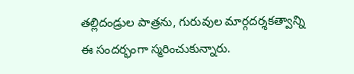తల్లిదండ్రుల పాత్రను, గురువుల మార్గదర్శకత్వాన్ని ఈ సందర్భంగా స్మరించుకున్నారు.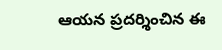ఆయన ప్రదర్శించిన ఈ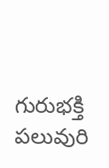గురుభక్తి పలువురి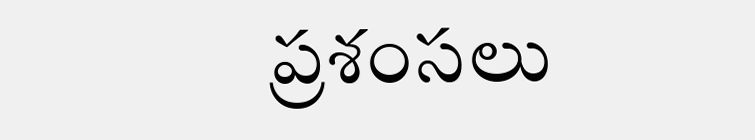ప్రశంసలు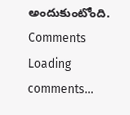అందుకుంటోంది.
Comments
Loading comments...